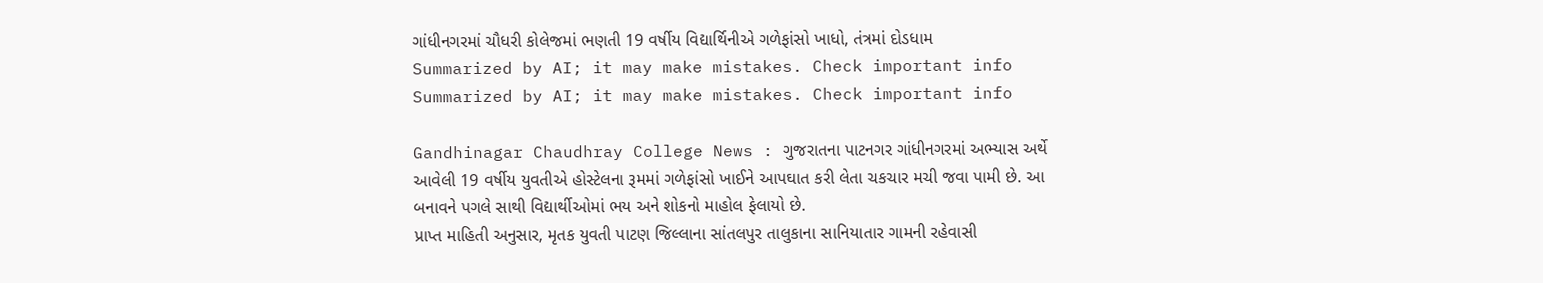ગાંધીનગરમાં ચૌધરી કોલેજમાં ભણતી 19 વર્ષીય વિદ્યાર્થિનીએ ગળેફાંસો ખાધો, તંત્રમાં દોડધામ
Summarized by AI; it may make mistakes. Check important info
Summarized by AI; it may make mistakes. Check important info

Gandhinagar Chaudhray College News : ગુજરાતના પાટનગર ગાંધીનગરમાં અભ્યાસ અર્થે આવેલી 19 વર્ષીય યુવતીએ હોસ્ટેલના રૂમમાં ગળેફાંસો ખાઈને આપઘાત કરી લેતા ચકચાર મચી જવા પામી છે. આ બનાવને પગલે સાથી વિદ્યાર્થીઓમાં ભય અને શોકનો માહોલ ફેલાયો છે.
પ્રાપ્ત માહિતી અનુસાર, મૃતક યુવતી પાટણ જિલ્લાના સાંતલપુર તાલુકાના સાનિયાતાર ગામની રહેવાસી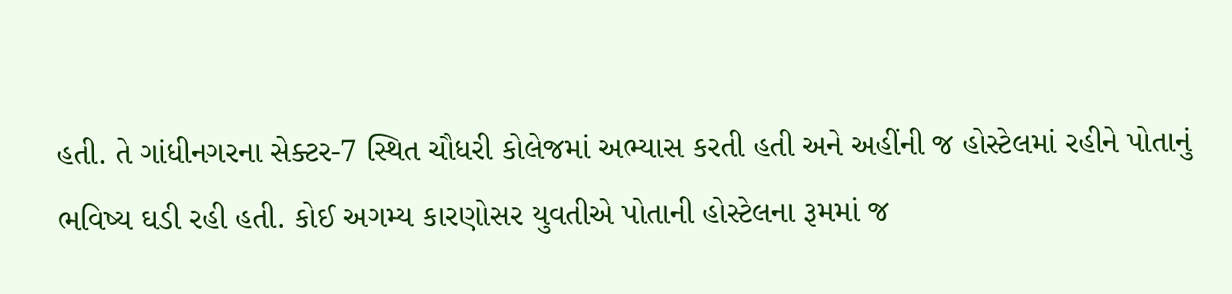હતી. તે ગાંધીનગરના સેક્ટર-7 સ્થિત ચૌધરી કોલેજમાં અભ્યાસ કરતી હતી અને અહીંની જ હોસ્ટેલમાં રહીને પોતાનું ભવિષ્ય ઘડી રહી હતી. કોઈ અગમ્ય કારણોસર યુવતીએ પોતાની હોસ્ટેલના રૂમમાં જ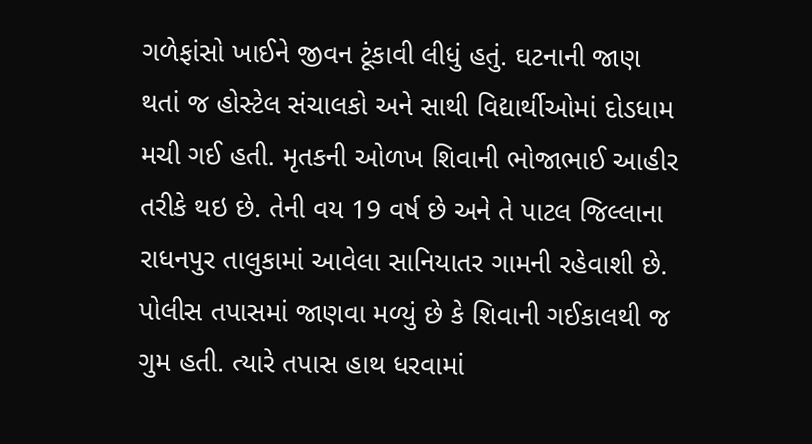ગળેફાંસો ખાઈને જીવન ટૂંકાવી લીધું હતું. ઘટનાની જાણ થતાં જ હોસ્ટેલ સંચાલકો અને સાથી વિદ્યાર્થીઓમાં દોડધામ મચી ગઈ હતી. મૃતકની ઓળખ શિવાની ભોજાભાઈ આહીર તરીકે થઇ છે. તેની વય 19 વર્ષ છે અને તે પાટલ જિલ્લાના રાધનપુર તાલુકામાં આવેલા સાનિયાતર ગામની રહેવાશી છે.
પોલીસ તપાસમાં જાણવા મળ્યું છે કે શિવાની ગઈકાલથી જ ગુમ હતી. ત્યારે તપાસ હાથ ધરવામાં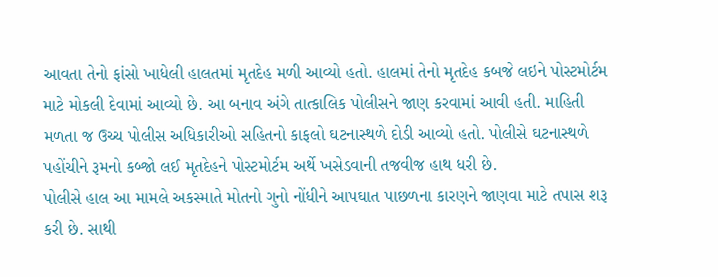આવતા તેનો ફાંસો ખાધેલી હાલતમાં મૃતદેહ મળી આવ્યો હતો. હાલમાં તેનો મૃતદેહ કબજે લઇને પોસ્ટમોર્ટમ માટે મોકલી દેવામાં આવ્યો છે. આ બનાવ અંગે તાત્કાલિક પોલીસને જાણ કરવામાં આવી હતી. માહિતી મળતા જ ઉચ્ચ પોલીસ અધિકારીઓ સહિતનો કાફલો ઘટનાસ્થળે દોડી આવ્યો હતો. પોલીસે ઘટનાસ્થળે પહોંચીને રૂમનો કબ્જો લઈ મૃતદેહને પોસ્ટમોર્ટમ અર્થે ખસેડવાની તજવીજ હાથ ધરી છે.
પોલીસે હાલ આ મામલે અકસ્માતે મોતનો ગુનો નોંધીને આપઘાત પાછળના કારણને જાણવા માટે તપાસ શરૂ કરી છે. સાથી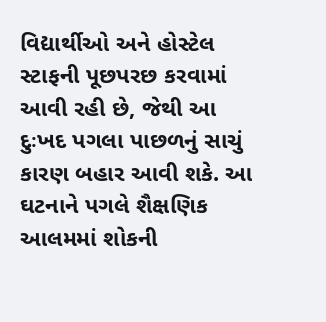વિદ્યાર્થીઓ અને હોસ્ટેલ સ્ટાફની પૂછપરછ કરવામાં આવી રહી છે, જેથી આ દુઃખદ પગલા પાછળનું સાચું કારણ બહાર આવી શકે. આ ઘટનાને પગલે શૈક્ષણિક આલમમાં શોકની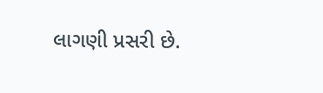લાગણી પ્રસરી છે.